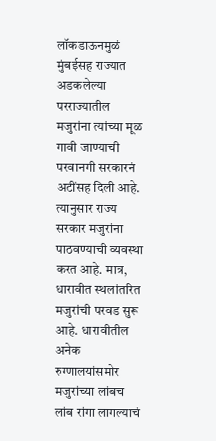लॉकडाऊनमुळं मुंबईसह राज्यात अडकलेल्या परराज्यातील मजुरांना त्यांच्या मूळ गावी जाण्याची परवानगी सरकारनं अटींसह दिली आहे. त्यानुसार राज्य सरकार मजुरांना पाठवण्याची व्यवस्था करत आहे. मात्र, धारावीत स्थलांतरित मजुरांची परवड सुरू आहे. धारावीतील अनेक रुग्णालयांसमोर मजुरांच्या लांबच लांब रांगा लागल्याचं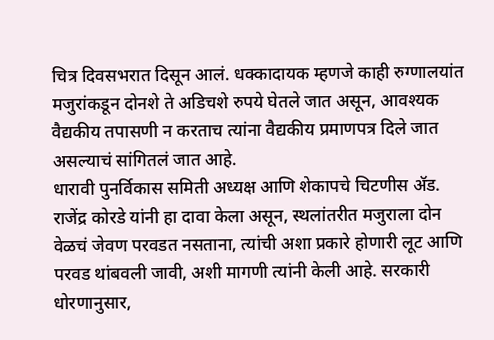चित्र दिवसभरात दिसून आलं. धक्कादायक म्हणजे काही रुग्णालयांत मजुरांकडून दोनशे ते अडिचशे रुपये घेतले जात असून, आवश्यक वैद्यकीय तपासणी न करताच त्यांना वैद्यकीय प्रमाणपत्र दिले जात असल्याचं सांगितलं जात आहे.
धारावी पुनर्विकास समिती अध्यक्ष आणि शेकापचे चिटणीस ॲड. राजेंद्र कोरडे यांनी हा दावा केला असून, स्थलांतरीत मजुराला दोन वेळचं जेवण परवडत नसताना, त्यांची अशा प्रकारे होणारी लूट आणि परवड थांबवली जावी, अशी मागणी त्यांनी केली आहे. सरकारी धोरणानुसार,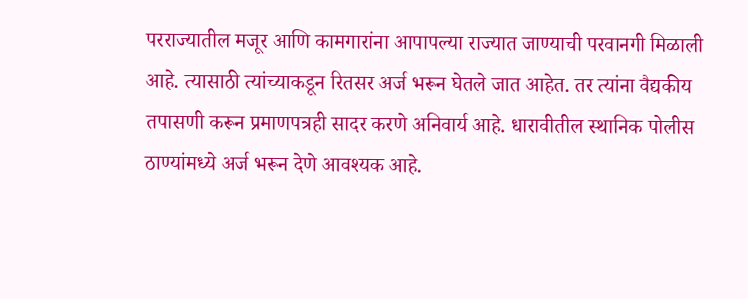परराज्यातील मजूर आणि कामगारांना आपापल्या राज्यात जाण्याची परवानगी मिळाली आहे. त्यासाठी त्यांच्याकडून रितसर अर्ज भरून घेतले जात आहेत. तर त्यांना वैद्यकीय तपासणी करून प्रमाणपत्रही सादर करणे अनिवार्य आहे. धारावीतील स्थानिक पोलीस ठाण्यांमध्ये अर्ज भरून देणे आवश्यक आहे.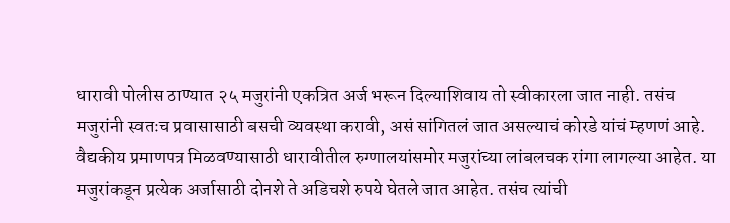धारावी पोलीस ठाण्यात २५ मजुरांनी एकत्रित अर्ज भरून दिल्याशिवाय तो स्वीकारला जात नाही. तसंच मजुरांनी स्वतःच प्रवासासाठी बसची व्यवस्था करावी, असं सांगितलं जात असल्याचं कोरडे यांचं म्हणणं आहे. वैद्यकीय प्रमाणपत्र मिळवण्यासाठी धारावीतील रुग्णालयांसमोर मजुरांच्या लांबलचक रांगा लागल्या आहेत. या मजुरांकडून प्रत्येक अर्जासाठी दोनशे ते अडिचशे रुपये घेतले जात आहेत. तसंच त्यांची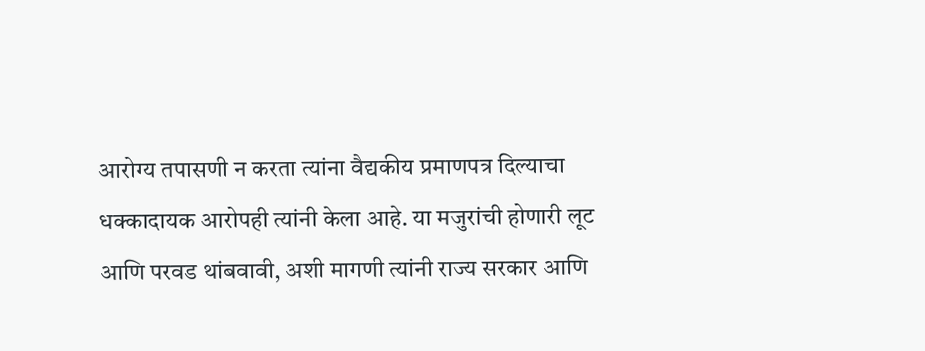आरोग्य तपासणी न करता त्यांना वैद्यकीय प्रमाणपत्र दिल्याचा धक्कादायक आरोपही त्यांनी केला आहे. या मजुरांची होणारी लूट आणि परवड थांबवावी, अशी मागणी त्यांनी राज्य सरकार आणि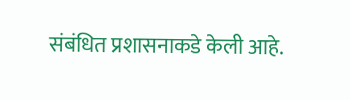संबंधित प्रशासनाकडे केली आहे.